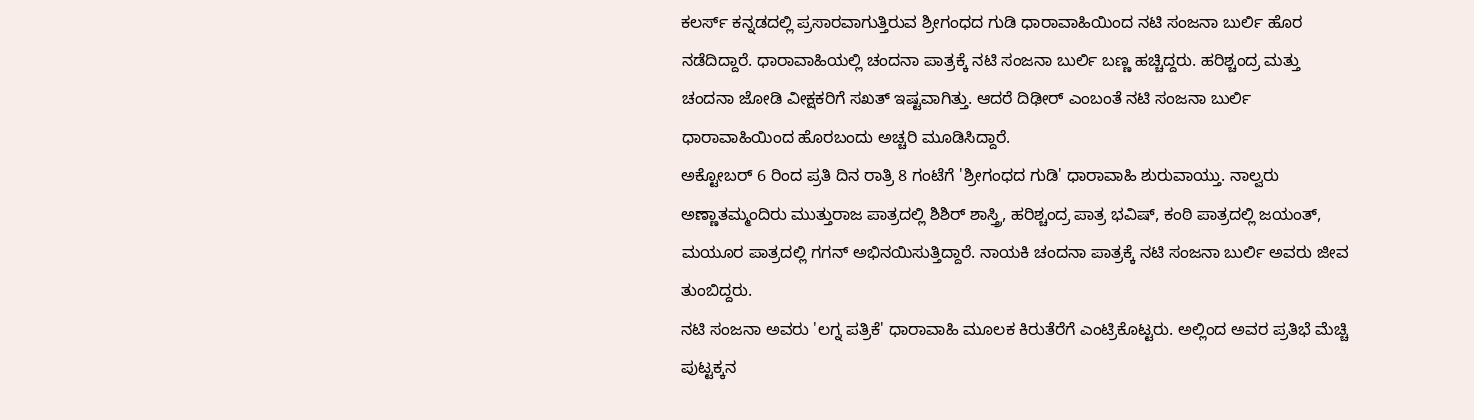ಕಲರ್ಸ್ ಕನ್ನಡದಲ್ಲಿ ಪ್ರಸಾರವಾಗುತ್ತಿರುವ ಶ್ರೀಗಂಧದ ಗುಡಿ ಧಾರಾವಾಹಿಯಿಂದ ನಟಿ ಸಂಜನಾ ಬುರ್ಲಿ ಹೊರ ನಡೆದಿದ್ದಾರೆ. ಧಾರಾವಾಹಿಯಲ್ಲಿ ಚಂದನಾ ಪಾತ್ರಕ್ಕೆ ನಟಿ ಸಂಜನಾ ಬುರ್ಲಿ ಬಣ್ಣ ಹಚ್ಚಿದ್ದರು. ಹರಿಶ್ಚಂದ್ರ ಮತ್ತು ಚಂದನಾ ಜೋಡಿ ವೀಕ್ಷಕರಿಗೆ ಸಖತ್ ಇಷ್ಟವಾಗಿತ್ತು. ಆದರೆ ದಿಢೀರ್ ಎಂಬಂತೆ ನಟಿ ಸಂಜನಾ ಬುರ್ಲಿ ಧಾರಾವಾಹಿಯಿಂದ ಹೊರಬಂದು ಅಚ್ಚರಿ ಮೂಡಿಸಿದ್ದಾರೆ.
ಅಕ್ಟೋಬರ್ 6 ರಿಂದ ಪ್ರತಿ ದಿನ ರಾತ್ರಿ 8 ಗಂಟೆಗೆ 'ಶ್ರೀಗಂಧದ ಗುಡಿ' ಧಾರಾವಾಹಿ ಶುರುವಾಯ್ತು. ನಾಲ್ವರು ಅಣ್ಣಾತಮ್ಮಂದಿರು ಮುತ್ತುರಾಜ ಪಾತ್ರದಲ್ಲಿ ಶಿಶಿರ್ ಶಾಸ್ತ್ರಿ, ಹರಿಶ್ಚಂದ್ರ ಪಾತ್ರ ಭವಿಷ್, ಕಂಠಿ ಪಾತ್ರದಲ್ಲಿ ಜಯಂತ್, ಮಯೂರ ಪಾತ್ರದಲ್ಲಿ ಗಗನ್ ಅಭಿನಯಿಸುತ್ತಿದ್ದಾರೆ. ನಾಯಕಿ ಚಂದನಾ ಪಾತ್ರಕ್ಕೆ ನಟಿ ಸಂಜನಾ ಬುರ್ಲಿ ಅವರು ಜೀವ ತುಂಬಿದ್ದರು.
ನಟಿ ಸಂಜನಾ ಅವರು 'ಲಗ್ನ ಪತ್ರಿಕೆ' ಧಾರಾವಾಹಿ ಮೂಲಕ ಕಿರುತೆರೆಗೆ ಎಂಟ್ರಿಕೊಟ್ಟರು. ಅಲ್ಲಿಂದ ಅವರ ಪ್ರತಿಭೆ ಮೆಚ್ಚಿ ಪುಟ್ಟಕ್ಕನ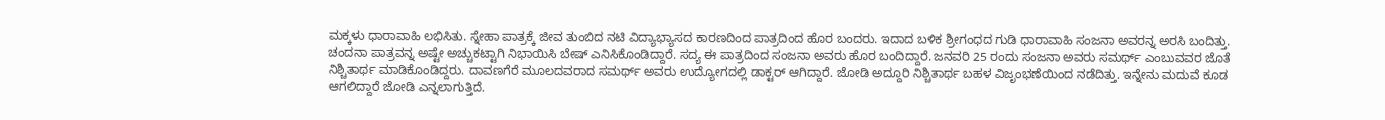ಮಕ್ಕಳು ಧಾರಾವಾಹಿ ಲಭಿಸಿತು. ಸ್ನೇಹಾ ಪಾತ್ರಕ್ಕೆ ಜೀವ ತುಂಬಿದ ನಟಿ ವಿದ್ಯಾಭ್ಯಾಸದ ಕಾರಣದಿಂದ ಪಾತ್ರದಿಂದ ಹೊರ ಬಂದರು. ಇದಾದ ಬಳಿಕ ಶ್ರೀಗಂಧದ ಗುಡಿ ಧಾರಾವಾಹಿ ಸಂಜನಾ ಅವರನ್ನ ಅರಸಿ ಬಂದಿತ್ತು.
ಚಂದನಾ ಪಾತ್ರವನ್ನ ಅಷ್ಟೇ ಅಚ್ಚುಕಟ್ಟಾಗಿ ನಿಭಾಯಿಸಿ ಬೇಷ್ ಎನಿಸಿಕೊಂಡಿದ್ದಾರೆ. ಸದ್ಯ ಈ ಪಾತ್ರದಿಂದ ಸಂಜನಾ ಅವರು ಹೊರ ಬಂದಿದ್ದಾರೆ. ಜನವರಿ 25 ರಂದು ಸಂಜನಾ ಅವರು ಸಮರ್ಥ್ ಎಂಬುವವರ ಜೊತೆ ನಿಶ್ಚಿತಾರ್ಥ ಮಾಡಿಕೊಂಡಿದ್ದರು. ದಾವಣಗೆರೆ ಮೂಲದವರಾದ ಸಮರ್ಥ್ ಅವರು ಉದ್ಯೋಗದಲ್ಲಿ ಡಾಕ್ಟರ್ ಆಗಿದ್ದಾರೆ. ಜೋಡಿ ಅದ್ದೂರಿ ನಿಶ್ಚಿತಾರ್ಥ ಬಹಳ ವಿಜೃಂಭಣೆಯಿಂದ ನಡೆದಿತ್ತು. ಇನ್ನೇನು ಮದುವೆ ಕೂಡ ಆಗಲಿದ್ದಾರೆ ಜೋಡಿ ಎನ್ನಲಾಗುತ್ತಿದೆ.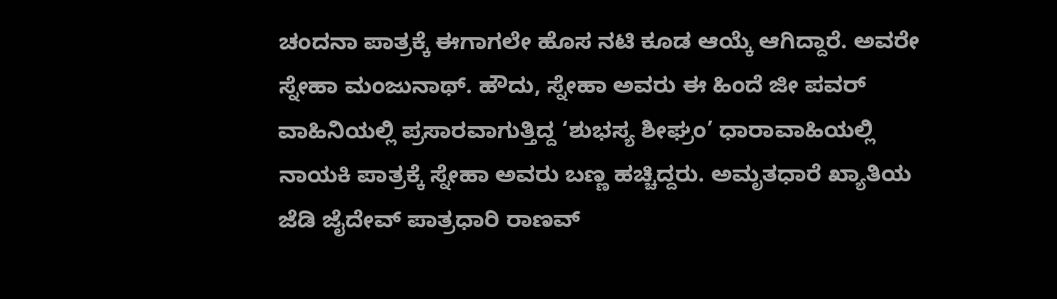ಚಂದನಾ ಪಾತ್ರಕ್ಕೆ ಈಗಾಗಲೇ ಹೊಸ ನಟಿ ಕೂಡ ಆಯ್ಕೆ ಆಗಿದ್ದಾರೆ. ಅವರೇ ಸ್ನೇಹಾ ಮಂಜುನಾಥ್. ಹೌದು, ಸ್ನೇಹಾ ಅವರು ಈ ಹಿಂದೆ ಜೀ ಪವರ್ ವಾಹಿನಿಯಲ್ಲಿ ಪ್ರಸಾರವಾಗುತ್ತಿದ್ದ ‘ಶುಭಸ್ಯ ಶೀಘ್ರಂ’ ಧಾರಾವಾಹಿಯಲ್ಲಿ ನಾಯಕಿ ಪಾತ್ರಕ್ಕೆ ಸ್ನೇಹಾ ಅವರು ಬಣ್ಣ ಹಚ್ಚಿದ್ದರು. ಅಮೃತಧಾರೆ ಖ್ಯಾತಿಯ ಜೆಡಿ ಜೈದೇವ್ ಪಾತ್ರಧಾರಿ ರಾಣವ್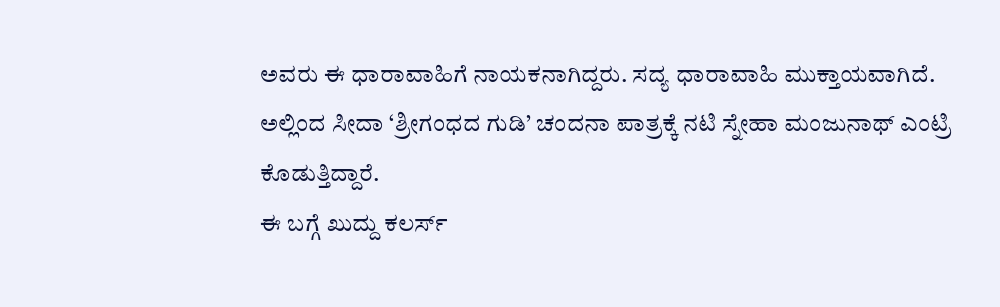ಅವರು ಈ ಧಾರಾವಾಹಿಗೆ ನಾಯಕನಾಗಿದ್ದರು. ಸದ್ಯ ಧಾರಾವಾಹಿ ಮುಕ್ತಾಯವಾಗಿದೆ. ಅಲ್ಲಿಂದ ಸೀದಾ ‘ಶ್ರೀಗಂಧದ ಗುಡಿ’ ಚಂದನಾ ಪಾತ್ರಕ್ಕೆ ನಟಿ ಸ್ನೇಹಾ ಮಂಜುನಾಥ್ ಎಂಟ್ರಿ ಕೊಡುತ್ತಿದ್ದಾರೆ.
ಈ ಬಗ್ಗೆ ಖುದ್ದು ಕಲರ್ಸ್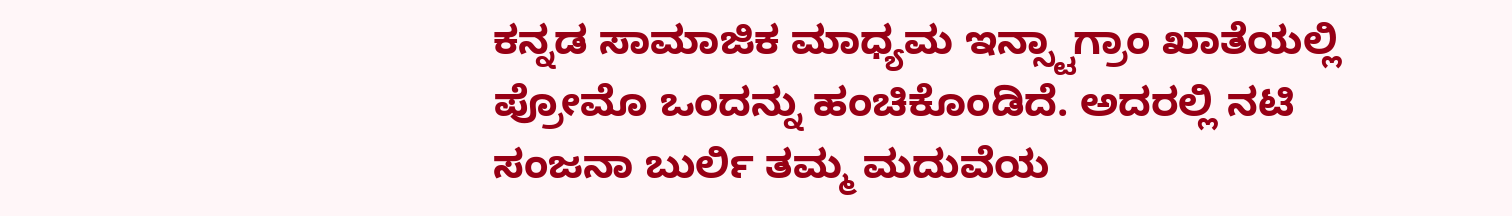ಕನ್ನಡ ಸಾಮಾಜಿಕ ಮಾಧ್ಯಮ ಇನ್ಸ್ಟಾಗ್ರಾಂ ಖಾತೆಯಲ್ಲಿ ಪ್ರೋಮೊ ಒಂದನ್ನು ಹಂಚಿಕೊಂಡಿದೆ. ಅದರಲ್ಲಿ ನಟಿ ಸಂಜನಾ ಬುರ್ಲಿ ತಮ್ಮ ಮದುವೆಯ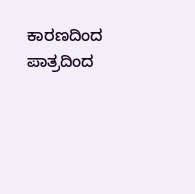ಕಾರಣದಿಂದ ಪಾತ್ರದಿಂದ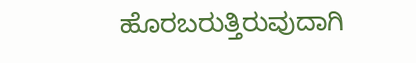ಹೊರಬರುತ್ತಿರುವುದಾಗಿ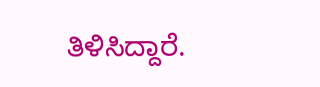ತಿಳಿಸಿದ್ದಾರೆ.